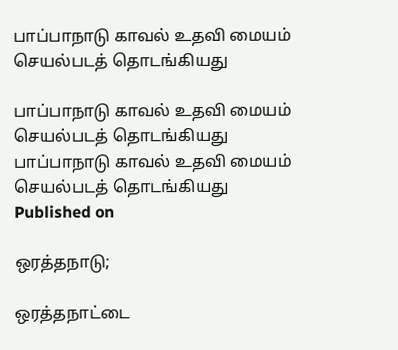பாப்பாநாடு காவல் உதவி மையம் செயல்படத் தொடங்கியது

பாப்பாநாடு காவல் உதவி மையம் செயல்படத் தொடங்கியது
பாப்பாநாடு காவல் உதவி மையம் செயல்படத் தொடங்கியது
Published on

ஒரத்தநாடு;

ஒரத்தநாட்டை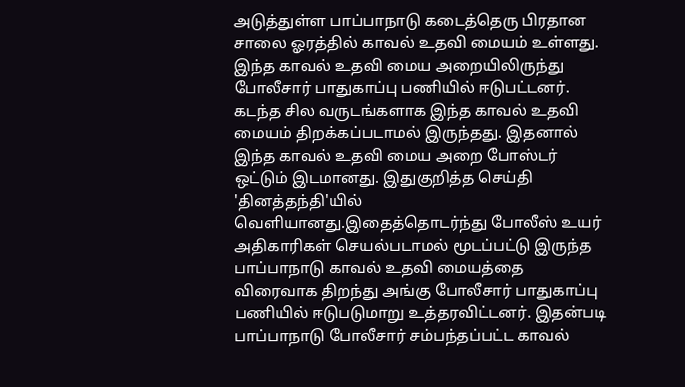அடுத்துள்ள பாப்பாநாடு கடைத்தெரு பிரதான சாலை ஓரத்தில் காவல் உதவி மையம் உள்ளது. இந்த காவல் உதவி மைய அறையிலிருந்து போலீசார் பாதுகாப்பு பணியில் ஈடுபட்டனர். கடந்த சில வருடங்களாக இந்த காவல் உதவி மையம் திறக்கப்படாமல் இருந்தது. இதனால் இந்த காவல் உதவி மைய அறை போஸ்டர் ஒட்டும் இடமானது. இதுகுறித்த செய்தி 'தினத்தந்தி'யில் வெளியானது.இதைத்தொடர்ந்து போலீஸ் உயர் அதிகாரிகள் செயல்படாமல் மூடப்பட்டு இருந்த பாப்பாநாடு காவல் உதவி மையத்தை விரைவாக திறந்து அங்கு போலீசார் பாதுகாப்பு பணியில் ஈடுபடுமாறு உத்தரவிட்டனர். இதன்படி பாப்பாநாடு போலீசார் சம்பந்தப்பட்ட காவல்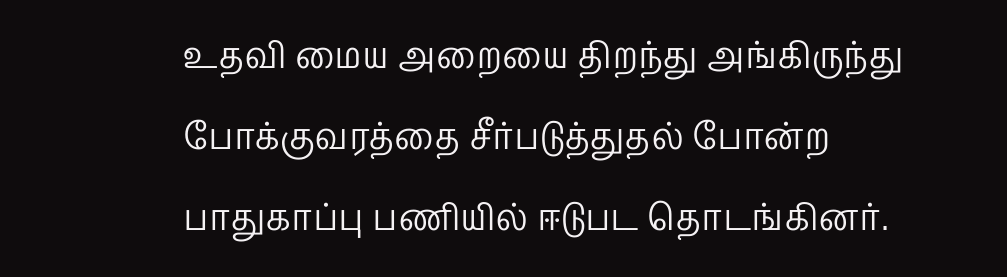உதவி மைய அறையை திறந்து அங்கிருந்து போக்குவரத்தை சீர்படுத்துதல் போன்ற பாதுகாப்பு பணியில் ஈடுபட தொடங்கினர்.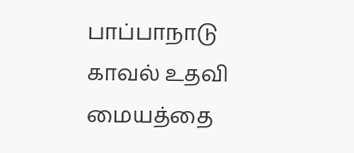பாப்பாநாடு காவல் உதவி மையத்தை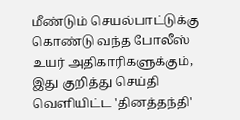மீண்டும் செயல்பாட்டுக்கு கொண்டு வந்த போலீஸ் உயர் அதிகாரிகளுக்கும், இது குறித்து செய்தி வெளியிட்ட 'தினத்தந்தி'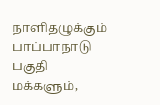நாளிதழுக்கும் பாப்பாநாடு பகுதி மக்களும்,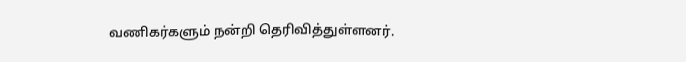வணிகர்களும் நன்றி தெரிவித்துள்ளனர்.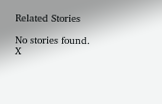Related Stories

No stories found.
X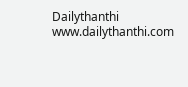Dailythanthi
www.dailythanthi.com